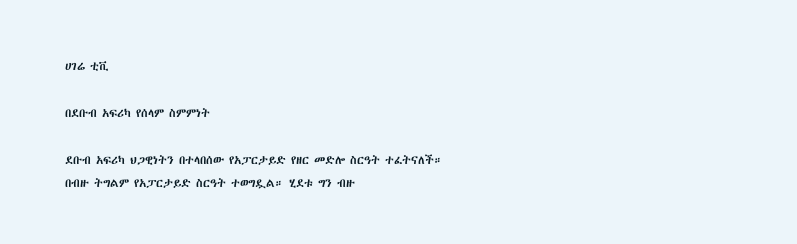ሀገሬ ቲቪ

በደቡብ አፍሪካ የሰላም ስምምነት

ደቡብ አፍሪካ ህጋዊነትን በተላበሰው የአፓርታይድ የዘር መድሎ ስርዓት ተፈትናለች። በብዙ ትግልም የአፓርታይድ ስርዓት ተወግዷል። ሂደቱ ግን ብዙ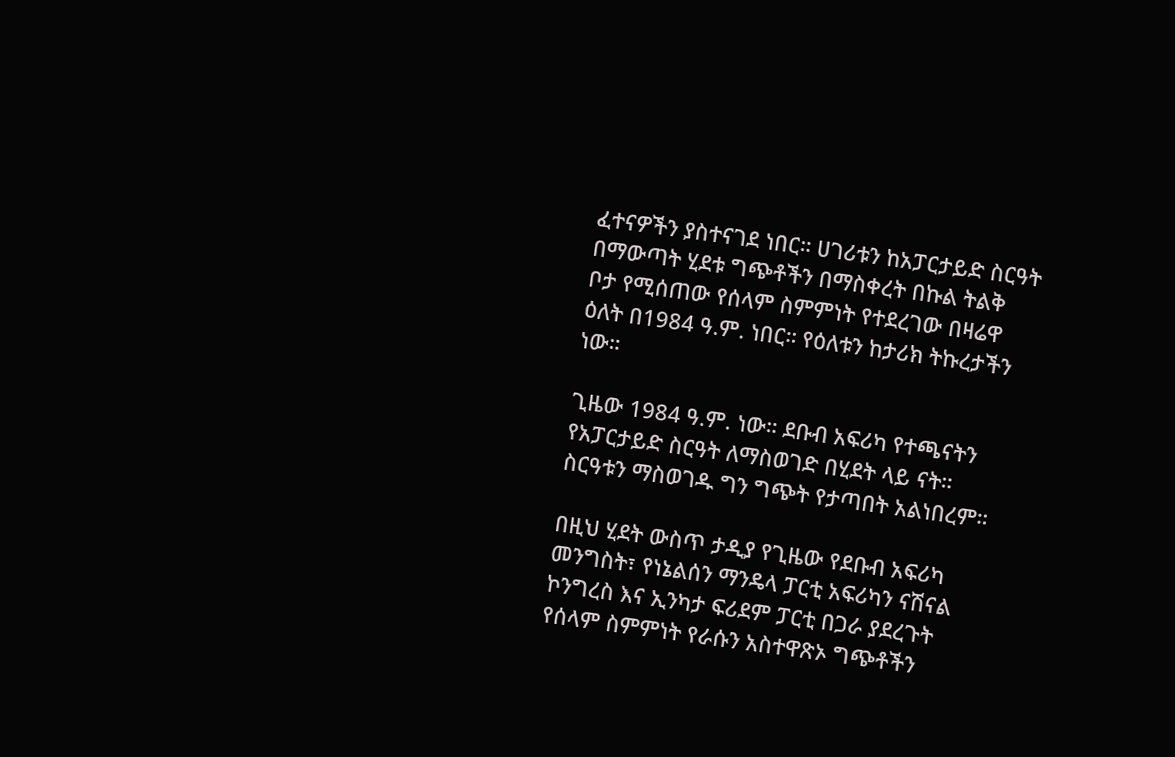ፈተናዎችን ያስተናገደ ነበር። ሀገሪቱን ከአፓርታይድ ስርዓት በማውጣት ሂደቱ ግጭቶችን በማስቀረት በኩል ትልቅ ቦታ የሚሰጠው የሰላም ስምምነት የተደረገው በዛሬዋ ዕለት በ1984 ዓ.ም. ነበር። የዕለቱን ከታሪክ ትኩረታችን ነው።

ጊዜው 1984 ዓ.ም. ነው። ደቡብ አፍሪካ የተጫናትን የአፓርታይድ ስርዓት ለማስወገድ በሂደት ላይ ናት። ስርዓቱን ማስወገዱ ግን ግጭት የታጣበት አልነበረም።

በዚህ ሂደት ውስጥ ታዲያ የጊዜው የደቡብ አፍሪካ መንግስት፣ የነኔልሰን ማንዴላ ፓርቲ አፍሪካን ናሽናል ኮንግረስ እና ኢንካታ ፍሪደም ፓርቲ በጋራ ያደረጉት የሰላም ስምምነት የራሱን አስተዋጽኦ ግጭቶችን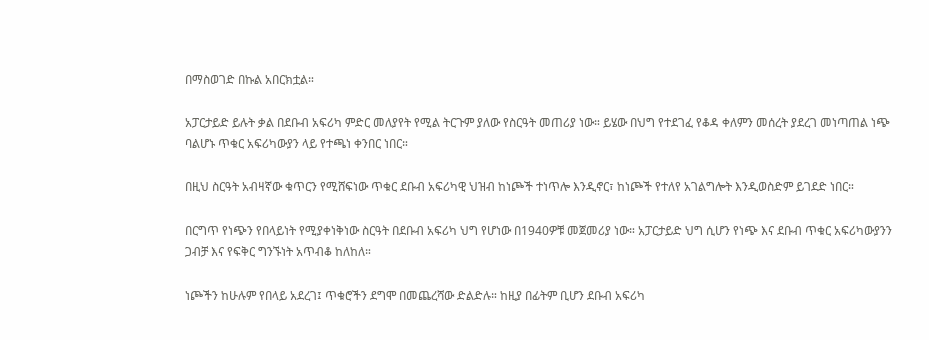በማስወገድ በኩል አበርክቷል።

አፓርታይድ ይሉት ቃል በደቡብ አፍሪካ ምድር መለያየት የሚል ትርጉም ያለው የስርዓት መጠሪያ ነው። ይሄው በህግ የተደገፈ የቆዳ ቀለምን መሰረት ያደረገ መነጣጠል ነጭ ባልሆኑ ጥቁር አፍሪካውያን ላይ የተጫነ ቀንበር ነበር።

በዚህ ስርዓት አብዛኛው ቁጥርን የሚሸፍነው ጥቁር ደቡብ አፍሪካዊ ህዝብ ከነጮች ተነጥሎ እንዲኖር፣ ከነጮች የተለየ አገልግሎት እንዲወስድም ይገደድ ነበር።

በርግጥ የነጭን የበላይነት የሚያቀነቅነው ስርዓት በደቡብ አፍሪካ ህግ የሆነው በ1940ዎቹ መጀመሪያ ነው። አፓርታይድ ህግ ሲሆን የነጭ እና ደቡብ ጥቁር አፍሪካውያንን ጋብቻ እና የፍቅር ግንኙነት አጥብቆ ከለከለ።

ነጮችን ከሁሉም የበላይ አደረገ፤ ጥቁሮችን ደግሞ በመጨረሻው ድልድሉ። ከዚያ በፊትም ቢሆን ደቡብ አፍሪካ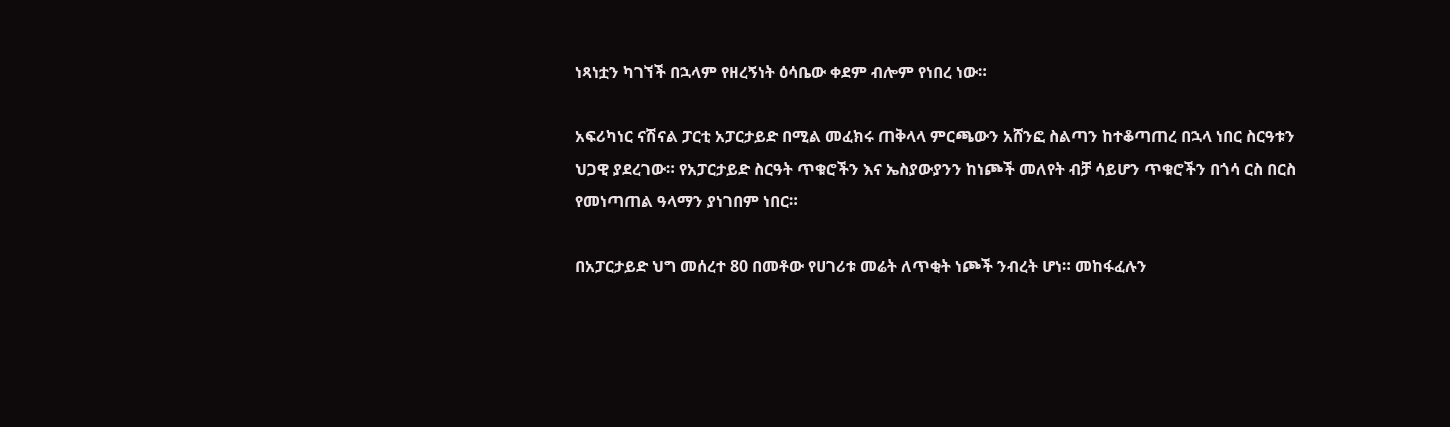ነጻነቷን ካገኘች በኋላም የዘረኝነት ዕሳቤው ቀደም ብሎም የነበረ ነው።

አፍሪካነር ናሽናል ፓርቲ አፓርታይድ በሚል መፈክሩ ጠቅላላ ምርጫውን አሸንፎ ስልጣን ከተቆጣጠረ በኋላ ነበር ስርዓቱን ህጋዊ ያደረገው። የአፓርታይድ ስርዓት ጥቁሮችን እና ኤስያውያንን ከነጮች መለየት ብቻ ሳይሆን ጥቁሮችን በጎሳ ርስ በርስ የመነጣጠል ዓላማን ያነገበም ነበር።

በአፓርታይድ ህግ መሰረተ 80 በመቶው የሀገሪቱ መሬት ለጥቂት ነጮች ንብረት ሆነ። መከፋፈሉን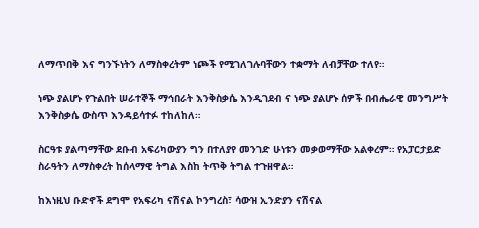ለማጥበቅ እና ግንኙነትን ለማስቀረትም ነጮች የሚገለገሉባቸውን ተቋማት ለብቻቸው ተለየ።

ነጭ ያልሆኑ የጉልበት ሠራተኞች ማኅበራት እንቅስቃሴ እንዲገደብ ና ነጭ ያልሆኑ ሰዎች በብሔራዊ መንግሥት እንቅስቃሴ ውስጥ እንዳይሳተፉ ተከለከለ።

ስርዓቱ ያልጣማቸው ደቡብ አፍሪካውያን ግን በተለያየ መንገድ ሁነቱን መቃወማቸው አልቀረም። የአፓርታይድ ስራዓትን ለማስቀረት ከሰላማዊ ትግል እስከ ትጥቅ ትግል ተጉዘዋል።

ከእነዚህ ቡድኖች ደግሞ የአፍሪካ ናሽናል ኮንግረስ፣ ሳውዝ ኢንድያን ናሽናል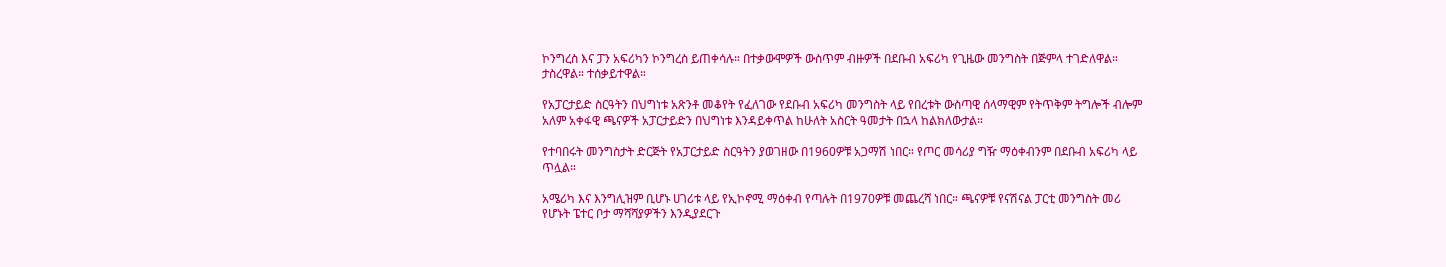ኮንግረስ እና ፓን አፍሪካን ኮንግረስ ይጠቀሳሉ። በተቃውሞዎች ውስጥም ብዙዎች በደቡብ አፍሪካ የጊዜው መንግስት በጅምላ ተገድለዋል። ታስረዋል። ተሰቃይተዋል።

የአፓርታይድ ስርዓትን በህግነቱ አጽንቶ መቆየት የፈለገው የደቡብ አፍሪካ መንግስት ላይ የበረቱት ውስጣዊ ሰላማዊም የትጥቅም ትግሎች ብሎም አለም አቀፋዊ ጫናዎች አፓርታይድን በህግነቱ እንዳይቀጥል ከሁለት አስርት ዓመታት በኋላ ከልክለውታል።

የተባበሩት መንግስታት ድርጅት የአፓርታይድ ስርዓትን ያወገዘው በ1960ዎቹ አጋማሽ ነበር። የጦር መሳሪያ ግዥ ማዕቀብንም በደቡብ አፍሪካ ላይ ጥሏል።

አሜሪካ እና እንግሊዝም ቢሆኑ ሀገሪቱ ላይ የኢኮኖሚ ማዕቀብ የጣሉት በ1970ዎቹ መጨረሻ ነበር። ጫናዎቹ የናሽናል ፓርቲ መንግስት መሪ የሆኑት ፔተር ቦታ ማሻሻያዎችን እንዲያደርጉ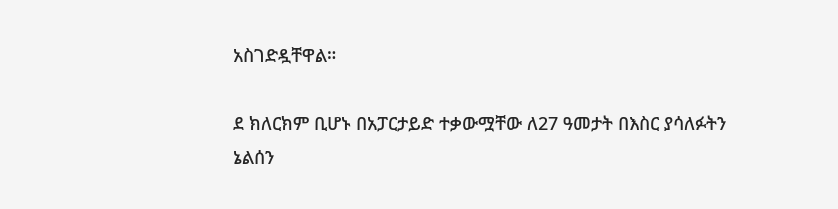አስገድዷቸዋል።

ደ ክለርክም ቢሆኑ በአፓርታይድ ተቃውሟቸው ለ27 ዓመታት በእስር ያሳለፉትን ኔልሰን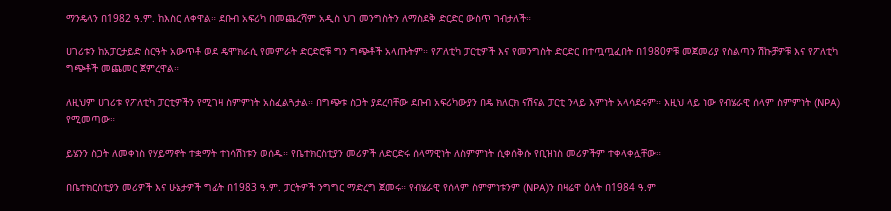ማንዴላን በ1982 ዓ.ም. ከእስር ለቀዋል። ደቡብ አፍሪካ በመጨረሻም አዲስ ህገ መንግስትን ለማስደቅ ድርድር ውስጥ ገብታለች።

ሀገሪቱን ከአፓርታይድ ስርዓት አውጥቶ ወደ ዴሞክራሲ የመምራት ድርድሮቹ ግን ግጭቶች አላጡትም። የፖለቲካ ፓርቲዎች እና የመንግስት ድርድር በተጧጧፈበት በ1980ዎቹ መጀመሪያ የስልጣን ሽኩቻዎቹ እና የፖለቲካ ግጭቶች መጨመር ጀምረዋል።

ለዚህም ሀገሪቱ የፖለቲካ ፓርቲዎችን የሚገዛ ስምምነት አስፈልጓታል። በግጭቱ ስጋት ያደረባቸው ደቡብ አፍሪካውያን በዴ ክለርክ ናሽናል ፓርቲ ንላይ እምነት አላሳደሩም። እዚህ ላይ ነው የብሄራዊ ሰላም ስምምነት (NPA) የሚመጣው።

ይሄንን ስጋት ለመቀነስ የሃይማኖት ተቋማት ተነሳሽነቱን ወሰዱ። የቤተክርስቲያን መሪዎች ለድርድሩ ሰላማዊነት ለስምምነት ሲቀሰቅሱ የቢዝነስ መሪዎችም ተቀላቀሏቸው።

በቤተክርስቲያን መሪዎች እና ሁኔታዎች ግፊት በ1983 ዓ.ም. ፓርትዎች ንግግር ማድረግ ጀመሩ። የብሄራዊ የሰላም ስምምነቱንም (NPA)ን በዛሬዋ ዕለት በ1984 ዓ.ም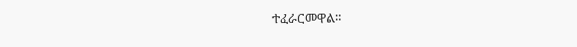ተፈራርመዋል።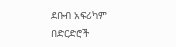ደቡብ አፍሪካም በድርድሮች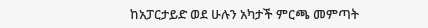ከአፓርታይድ ወደ ሁሉን አካታች ምርጫ መምጣት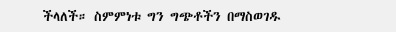ችላለች። ስምምነቱ ግን ግጭቶችን በማስወገዱ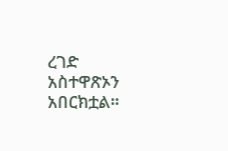ረገድ አስተዋጽኦን አበርክቷል።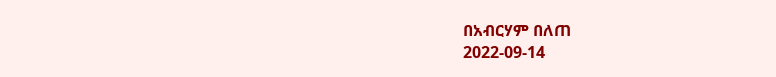በአብርሃም በለጠ
2022-09-14